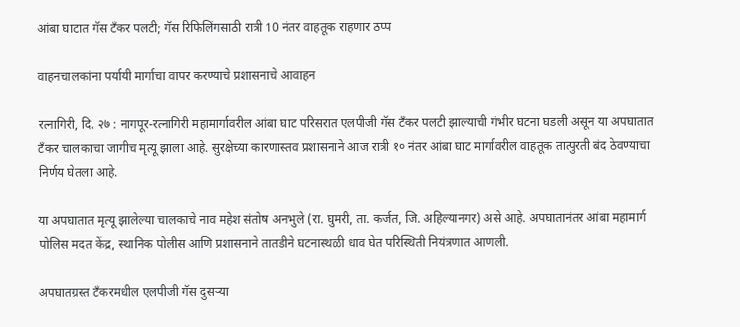आंबा घाटात गॅस टँकर पलटी; गॅस रिफिलिंगसाठी रात्री 10 नंतर वाहतूक राहणार ठप्प

वाहनचालकांना पर्यायी मार्गाचा वापर करण्याचे प्रशासनाचे आवाहन

रत्नागिरी, दि. २७ : नागपूर-रत्नागिरी महामार्गावरील आंबा घाट परिसरात एलपीजी गॅस टँकर पलटी झाल्याची गंभीर घटना घडली असून या अपघातात टँकर चालकाचा जागीच मृत्यू झाला आहे. सुरक्षेच्या कारणास्तव प्रशासनाने आज रात्री १० नंतर आंबा घाट मार्गावरील वाहतूक तात्पुरती बंद ठेवण्याचा निर्णय घेतला आहे.

या अपघातात मृत्यू झालेल्या चालकाचे नाव महेश संतोष अनभुले (रा. घुमरी, ता. कर्जत, जि. अहिल्यानगर) असे आहे. अपघातानंतर आंबा महामार्ग पोलिस मदत केंद्र, स्थानिक पोलीस आणि प्रशासनाने तातडीने घटनास्थळी धाव घेत परिस्थिती नियंत्रणात आणली.

अपघातग्रस्त टँकरमधील एलपीजी गॅस दुसऱ्या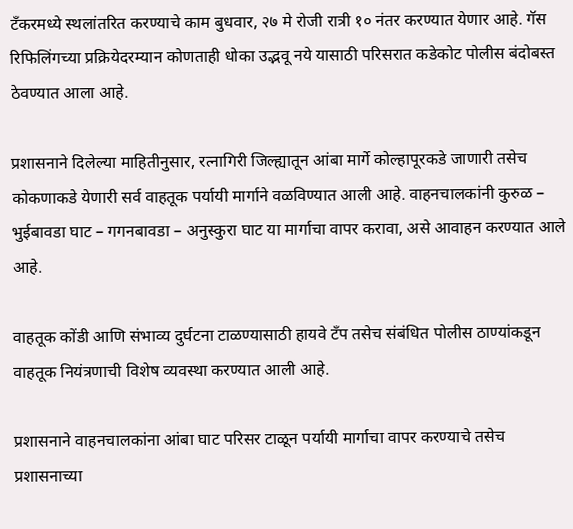टँकरमध्ये स्थलांतरित करण्याचे काम बुधवार, २७ मे रोजी रात्री १० नंतर करण्यात येणार आहे. गॅस रिफिलिंगच्या प्रक्रियेदरम्यान कोणताही धोका उद्भवू नये यासाठी परिसरात कडेकोट पोलीस बंदोबस्त ठेवण्यात आला आहे.

प्रशासनाने दिलेल्या माहितीनुसार, रत्नागिरी जिल्ह्यातून आंबा मार्गे कोल्हापूरकडे जाणारी तसेच कोकणाकडे येणारी सर्व वाहतूक पर्यायी मार्गाने वळविण्यात आली आहे. वाहनचालकांनी कुरुळ – भुईबावडा घाट – गगनबावडा – अनुस्कुरा घाट या मार्गाचा वापर करावा, असे आवाहन करण्यात आले आहे.

वाहतूक कोंडी आणि संभाव्य दुर्घटना टाळण्यासाठी हायवे टँप तसेच संबंधित पोलीस ठाण्यांकडून वाहतूक नियंत्रणाची विशेष व्यवस्था करण्यात आली आहे.

प्रशासनाने वाहनचालकांना आंबा घाट परिसर टाळून पर्यायी मार्गाचा वापर करण्याचे तसेच प्रशासनाच्या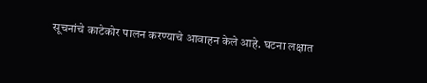सूचनांचे काटेकोर पालन करण्याचे आवाहन केले आहे. घटना लक्षात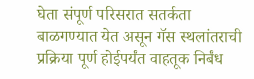घेता संपूर्ण परिसरात सतर्कता बाळगण्यात येत असून गॅस स्थलांतराची प्रक्रिया पूर्ण होईपर्यंत वाहतूक निर्बंध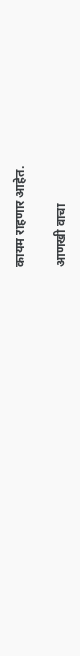कायम राहणार आहेत.

आणखी वाचा